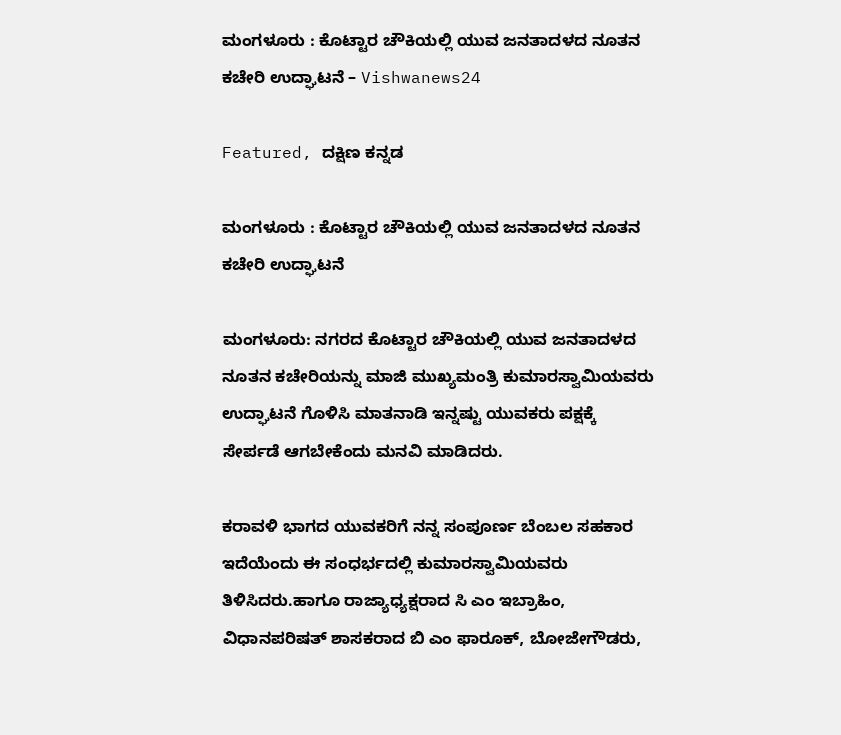ಮಂಗಳೂರು : ಕೊಟ್ಟಾರ ಚೌಕಿಯಲ್ಲಿ ಯುವ ಜನತಾದಳದ ನೂತನ ಕಚೇರಿ ಉದ್ಘಾಟನೆ – Vishwanews24

Featured, ದಕ್ಷಿಣ ಕನ್ನಡ

ಮಂಗಳೂರು : ಕೊಟ್ಟಾರ ಚೌಕಿಯಲ್ಲಿ ಯುವ ಜನತಾದಳದ ನೂತನ ಕಚೇರಿ ಉದ್ಘಾಟನೆ

ಮಂಗಳೂರು: ನಗರದ ಕೊಟ್ಟಾರ ಚೌಕಿಯಲ್ಲಿ ಯುವ ಜನತಾದಳದ ನೂತನ ಕಚೇರಿಯನ್ನು ಮಾಜಿ ಮುಖ್ಯಮಂತ್ರಿ ಕುಮಾರಸ್ವಾಮಿಯವರು ಉದ್ಘಾಟನೆ ಗೊಳಿಸಿ ಮಾತನಾಡಿ ಇನ್ನಷ್ಟು ಯುವಕರು ಪಕ್ಷಕ್ಕೆ ಸೇರ್ಪಡೆ ಆಗಬೇಕೆಂದು ಮನವಿ ಮಾಡಿದರು.

ಕರಾವಳಿ ಭಾಗದ ಯುವಕರಿಗೆ ನನ್ನ ಸಂಪೂರ್ಣ ಬೆಂಬಲ ಸಹಕಾರ ಇದೆಯೆಂದು ಈ ಸಂಧರ್ಭದಲ್ಲಿ ಕುಮಾರಸ್ವಾಮಿಯವರು ತಿಳಿಸಿದರು.ಹಾಗೂ ರಾಜ್ಯಾಧ್ಯಕ್ಷರಾದ ಸಿ ಎಂ ಇಬ್ರಾಹಿಂ, ವಿಧಾನಪರಿಷತ್ ಶಾಸಕರಾದ ಬಿ ಎಂ ಫಾರೂಕ್, ಬೋಜೇಗೌಡರು,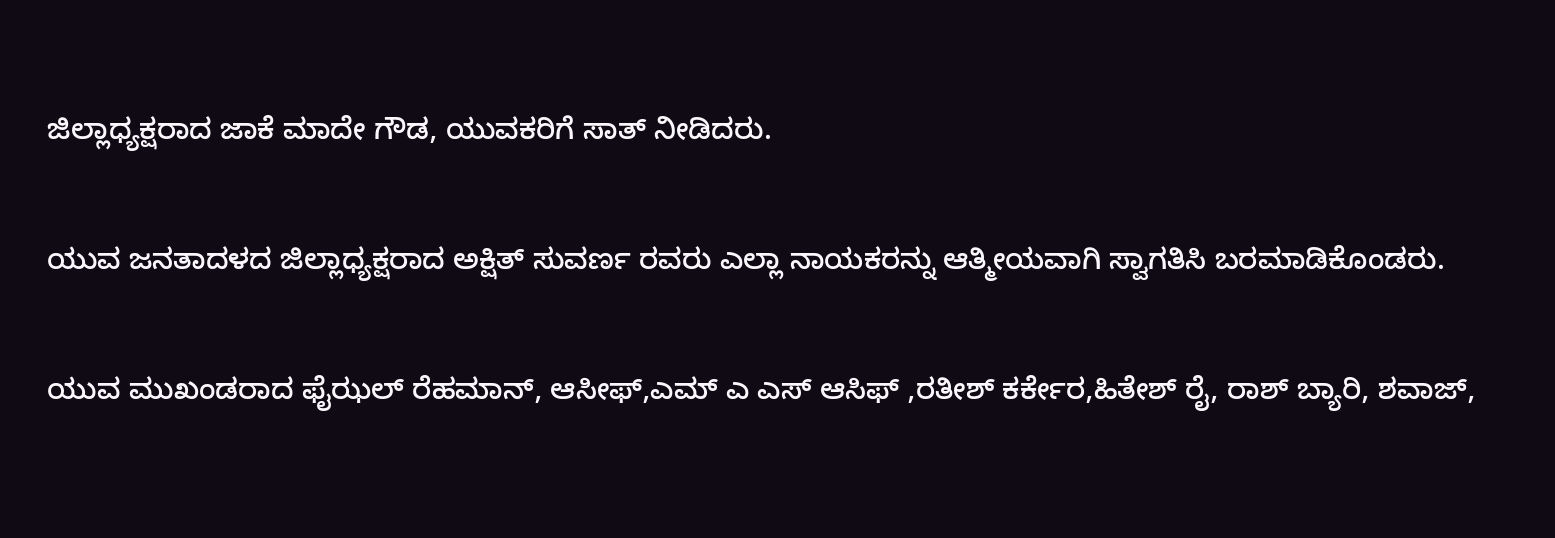ಜಿಲ್ಲಾಧ್ಯಕ್ಷರಾದ ಜಾಕೆ ಮಾದೇ ಗೌಡ, ಯುವಕರಿಗೆ ಸಾತ್ ನೀಡಿದರು.

ಯುವ ಜನತಾದಳದ ಜಿಲ್ಲಾಧ್ಯಕ್ಷರಾದ ಅಕ್ಷಿತ್ ಸುವರ್ಣ ರವರು ಎಲ್ಲಾ ನಾಯಕರನ್ನು ಆತ್ಮೀಯವಾಗಿ ಸ್ವಾಗತಿಸಿ ಬರಮಾಡಿಕೊಂಡರು.

ಯುವ ಮುಖಂಡರಾದ ಫೈಝಲ್ ರೆಹಮಾನ್, ಆಸೀಫ್,ಎಮ್ ಎ ಎಸ್ ಆಸಿಫ್ ,ರತೀಶ್ ಕರ್ಕೇರ,ಹಿತೇಶ್ ರೈ, ರಾಶ್ ಬ್ಯಾರಿ, ಶವಾಜ್,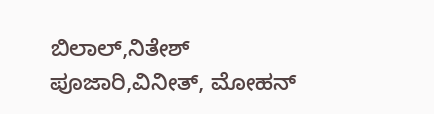ಬಿಲಾಲ್,ನಿತೇಶ್ ಪೂಜಾರಿ,ವಿನೀತ್, ಮೋಹನ್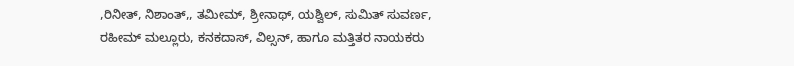,ರಿನೀತ್, ನಿಶಾಂತ್,, ತಮೀಮ್, ಶ್ರೀನಾಥ್, ಯಶ್ವಿಲ್, ಸುಮಿತ್ ಸುವರ್ಣ, ರಹೀಮ್ ಮಲ್ಲೂರು, ಕನಕದಾಸ್, ವಿಲ್ಸನ್, ಹಾಗೂ ಮತ್ತಿತರ ನಾಯಕರು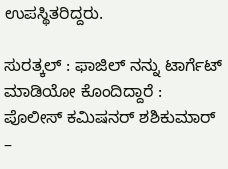ಉಪಸ್ಥಿತರಿದ್ದರು.

ಸುರತ್ಕಲ್‍ : ಫಾಜಿಲ್ ನನ್ನು ಟಾರ್ಗೆಟ್ ಮಾಡಿಯೋ ಕೊಂದಿದ್ದಾರೆ : ಪೊಲೀಸ್ ಕಮಿಷನರ್ ಶಶಿಕುಮಾರ್ –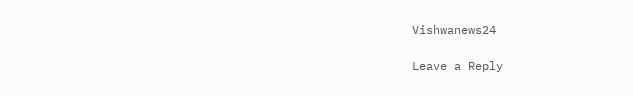Vishwanews24

Leave a Reply